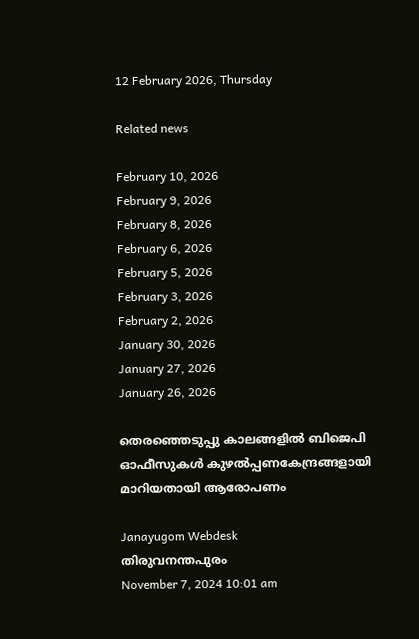12 February 2026, Thursday

Related news

February 10, 2026
February 9, 2026
February 8, 2026
February 6, 2026
February 5, 2026
February 3, 2026
February 2, 2026
January 30, 2026
January 27, 2026
January 26, 2026

തെരഞ്ഞെടുപ്പു കാലങ്ങളില്‍ ബിജെപി ഓഫീസുകള്‍ കുഴല്‍പ്പണകേന്ദ്രങ്ങളായി മാറിയതായി ആരോപണം

Janayugom Webdesk
തിരുവനന്തപുരം
November 7, 2024 10:01 am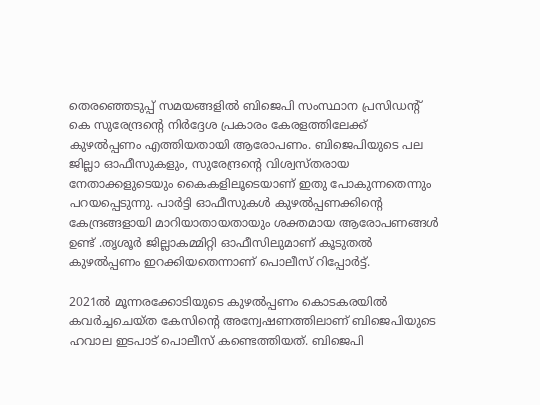തെരഞ്ഞെടുപ്പ് സമയങ്ങളില്‍ ബിജെപി സംസ്ഥാന പ്രസിഡന്റ് കെ സുരേന്ദ്രന്റെ നിര്‍ദ്ദേശ പ്രകാരം കേരളത്തിലേക്ക് കുഴല്‍പ്പണം എത്തിയതായി ആരോപണം. ബിജെപിയുടെ പല ജില്ലാ ഓഫീസുകളും, സുരേന്ദ്രന്റെ വിശ്വസ്തരായ നേതാക്കളുടെയും കൈകളിലൂടെയാണ് ഇതു പോകുന്നതെന്നും പറയപ്പെടുന്നു. പാര്‍ട്ടി ഓഫീസുകള്‍ കുഴല്‍പ്പണക്കിന്റെ കേന്ദ്രങ്ങളായി മാറിയാതായതായും ശക്തമായ ആരോപണങ്ങള്‍
ഉണ്ട് .തൃശൂർ ജില്ലാകമ്മിറ്റി ഓഫീസിലുമാണ്‌ കൂടുതൽ കുഴൽപ്പണം ഇറക്കിയതെന്നാണ്‌ പൊലീസ്‌ റിപ്പോർട്ട്‌.

2021ൽ മൂന്നരക്കോടിയുടെ കുഴൽപ്പണം കൊടകരയിൽ കവർച്ചചെയ്ത കേസിന്റെ അന്വേഷണത്തിലാണ്‌ ബിജെപിയുടെ ഹവാല ഇടപാട് പൊലീസ് കണ്ടെത്തിയത്. ബിജെപി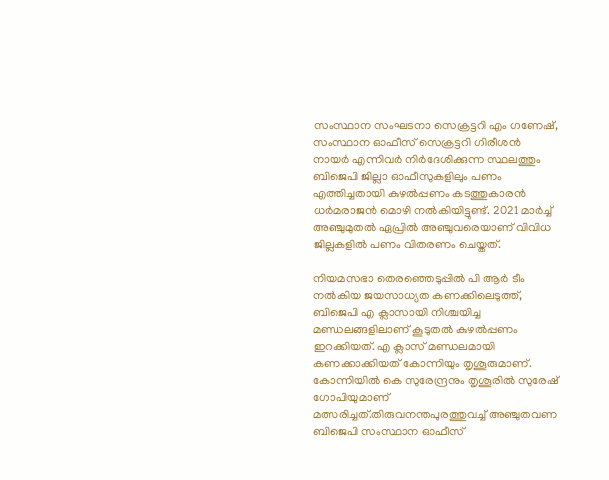സംസ്ഥാന സംഘടനാ സെക്രട്ടറി എം ഗണേഷ്‌, സംസ്ഥാന ഓഫീസ്‌ സെക്രട്ടറി ഗിരീശൻ നായർ എന്നിവർ നിർദേശിക്കുന്ന സ്ഥലത്തും ബിജെപി ജില്ലാ ഓഫീസുകളിലും പണം എത്തിച്ചതായി കുഴൽപ്പണം കടത്തുകാരൻ ധർമരാജൻ മൊഴി നൽകിയിട്ടുണ്ട്‌. 2021 മാർച്ച്‌ അഞ്ചുമുതൽ ഏപ്രിൽ അഞ്ചുവരെയാണ്‌ വിവിധ ജില്ലകളിൽ പണം വിതരണം ചെയ്തത്‌.

നിയമസഭാ തെരഞ്ഞെടുപ്പിൽ പി ആർ ടീം നൽകിയ ജയസാധ്യത കണക്കിലെടുത്ത്‌, ബിജെപി എ ക്ലാസായി നിശ്ചയിച്ച മണ്ഡലങ്ങളിലാണ്‌ കൂടുതൽ കുഴൽപ്പണം ഇറക്കിയത്‌. എ ക്ലാസ്‌ മണ്ഡലമായി കണക്കാക്കിയത്‌ കോന്നിയും തൃശൂരുമാണ്‌. കോന്നിയിൽ കെ സുരേന്ദ്രനും തൃശൂരിൽ സുരേഷ്‌ ഗോപിയുമാണ്‌ മത്സരിച്ചത്‌.തിരുവനന്തപുരത്തുവച്ച്‌ അഞ്ചുതവണ ബിജെപി സംസ്ഥാന ഓഫീസ്‌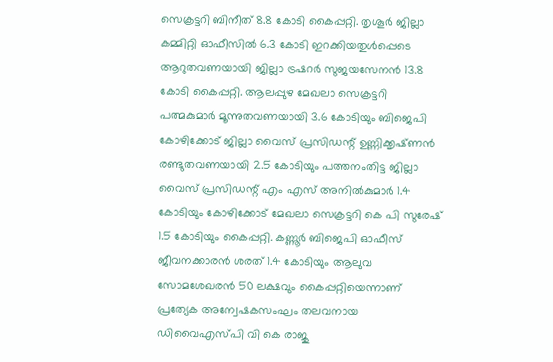സെക്രട്ടറി ബിനീത്‌ 8.8 കോടി കൈപ്പറ്റി. തൃശൂർ ജില്ലാ കമ്മിറ്റി ഓഫീസിൽ 6.3 കോടി ഇറക്കിയതുൾപ്പെടെ ആറുതവണയായി ജില്ലാ ട്രഷറർ സുജയസേനൻ 13.8 കോടി കൈപ്പറ്റി. ആലപ്പുഴ മേഖലാ സെക്രട്ടറി പത്മകുമാർ മൂന്നുതവണയായി 3.6 കോടിയും ബിജെപി കോഴിക്കോട് ജില്ലാ വൈസ് പ്രസിഡന്റ്‌ ഉണ്ണിക്കൃഷ്‌ണൻ രണ്ടുതവണയായി 2.5 കോടിയും പത്തനംതിട്ട ജില്ലാ വൈസ് പ്രസിഡന്റ് എം എസ് അനിൽകുമാർ 1.4 കോടിയും കോഴിക്കോട് മേഖലാ സെക്രട്ടറി കെ പി സുരേഷ്‌ 1.5 കോടിയും കൈപ്പറ്റി. കണ്ണൂർ ബിജെപി ഓഫീസ് ജീവനക്കാരൻ ശരത്‌ 1.4 കോടിയും ആലുവ സോമശേഖരൻ 50 ലക്ഷവും കൈപ്പറ്റിയെന്നാണ്‌ പ്രത്യേക അന്വേഷകസംഘം തലവനായ ഡിവൈഎസ്‌പി വി കെ രാജു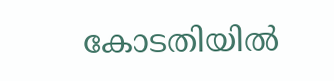കോടതിയിൽ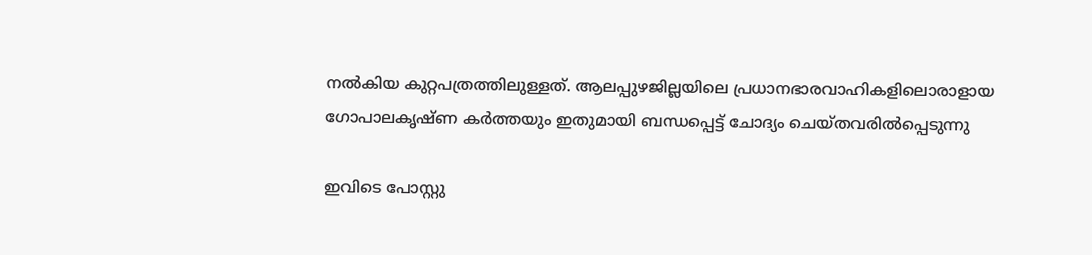നൽകിയ കുറ്റപത്രത്തിലുള്ളത്‌. ആലപ്പുഴജില്ലയിലെ പ്രധാനഭാരവാഹികളിലൊരാളായ ഗോപാലകൃഷ്ണ കര്‍ത്തയും ഇതുമായി ബന്ധപ്പെട്ട് ചോദ്യം ചെയ്തവരില്‍പ്പെടുന്നു

ഇവിടെ പോസ്റ്റു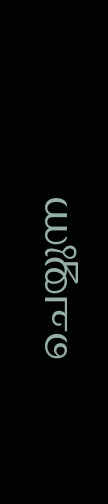ചെയ്യുന്ന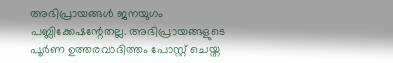അഭിപ്രായങ്ങള്‍ ജനയുഗം പബ്ലിക്കേഷന്റേതല്ല. അഭിപ്രായങ്ങളുടെ പൂര്‍ണ ഉത്തരവാദിത്തം പോസ്റ്റ് ചെയ്ത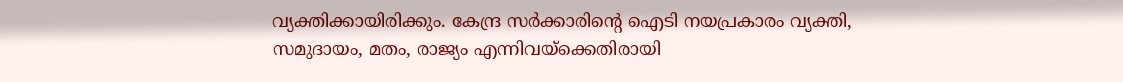വ്യക്തിക്കായിരിക്കും. കേന്ദ്ര സര്‍ക്കാരിന്റെ ഐടി നയപ്രകാരം വ്യക്തി, സമുദായം, മതം, രാജ്യം എന്നിവയ്‌ക്കെതിരായി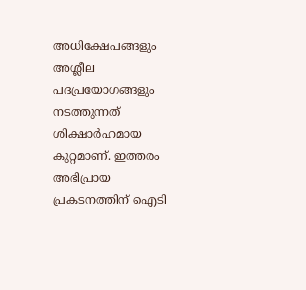അധിക്ഷേപങ്ങളും അശ്ലീല പദപ്രയോഗങ്ങളും നടത്തുന്നത് ശിക്ഷാര്‍ഹമായ കുറ്റമാണ്. ഇത്തരം അഭിപ്രായ പ്രകടനത്തിന് ഐടി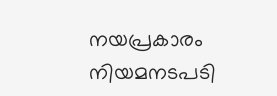നയപ്രകാരം നിയമനടപടി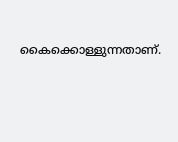കൈക്കൊള്ളുന്നതാണ്.